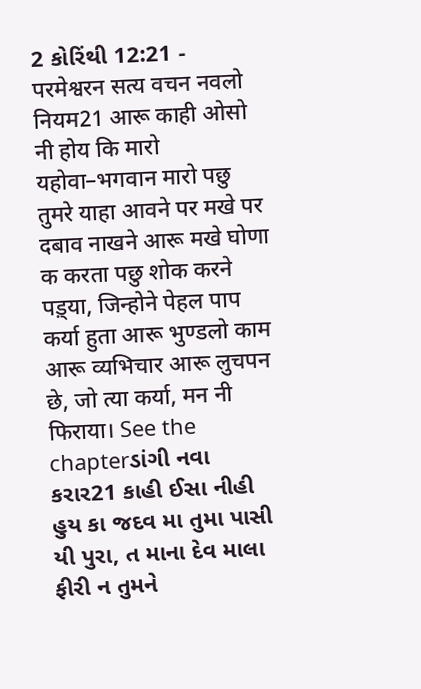2 કોરિંથી 12:21 - परमेश्वरन सत्य वचन नवलो नियम21 आरू काही ओसो नी होय कि मारो यहोवा–भगवान मारो पछु तुमरे याहा आवने पर मखे पर दबाव नाखने आरू मखे घोणा क करता पछु शोक करने पड़्या, जिन्होने पेहल पाप कर्या हुता आरू भुण्डलो काम आरू व्यभिचार आरू लुचपन छे, जो त्या कर्या, मन नी फिराया। See the chapterડાંગી નવા કરાર21 કાહી ઈસા નીહી હુય કા જદવ મા તુમા પાસી યી પુરા, ત માના દેવ માલા ફીરી ન તુમને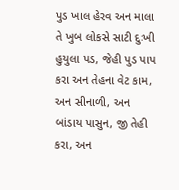પુડ ખાલ હેરવ અન માલા તે ખુબ લોકસે સાટી દુઃખી હુયુલા પડ, જેહી પુડ પાપ કરા અન તેહના વેટ કામ, અન સીનાળી, અન બાંડાય પાસુન, જી તેહી કરા, અન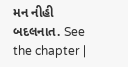મન નીહી બદલનાત. See the chapter |